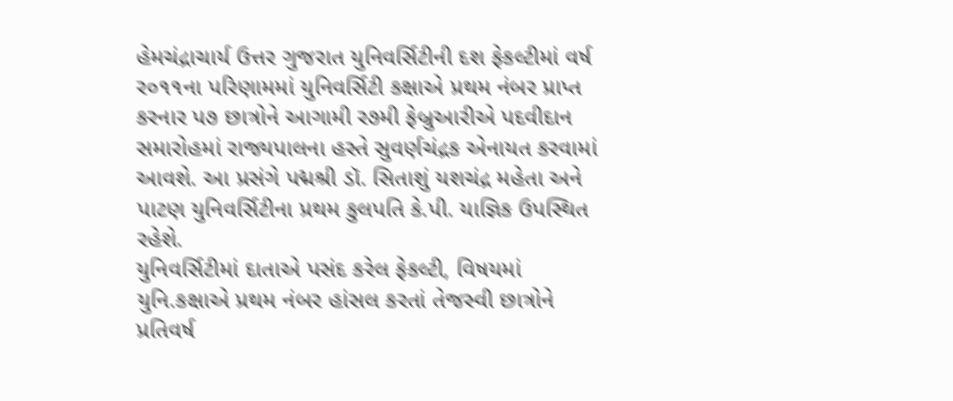હેમચંદ્રાચાર્ય ઉત્તર ગુજરાત યુનિવર્સિટીની દશ ફેકલ્ટીમાં વર્ષ ર૦૧૧ના પરિણામમાં યુનિવર્સિટી કક્ષાએ પ્રથમ નંબર પ્રાપ્ત કરનાર પ૭ છાત્રોને આગામી ર૭મી ફેબ્રુઆરીએ પદવીદાન સમારોહમાં રાજ્યપાલના હસ્તે સુવર્ણચંદ્રક એનાયત કરવામાં આવશે. આ પ્રસંગે પદ્મશ્રી ડૉ. સિતાશું યશચંદ્ર મહેતા અને પાટણ યુનિવર્સિટીના પ્રથમ કુલપતિ કે.પી. યાજ્ઞિક ઉપસ્થિત રહેશે.
યુનિવર્સિટીમાં દાતાએ પસંદ કરેલ ફેકલ્ટી, વિષયમાં યુનિ.કક્ષાએ પ્રથમ નંબર હાંસલ કરતાં તેજસ્વી છાત્રોને પ્રતિવર્ષ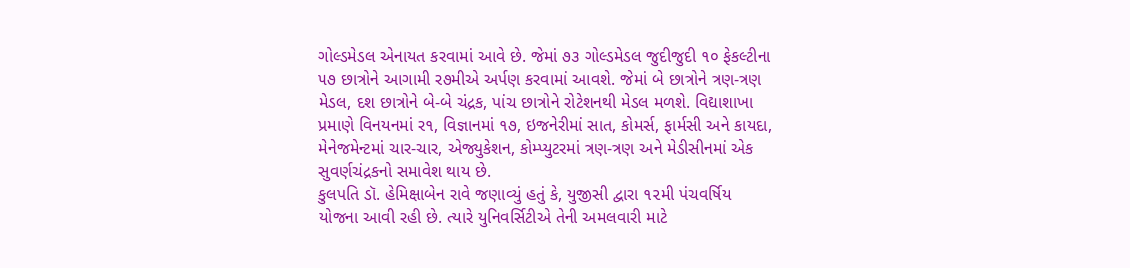ગોલ્ડમેડલ એનાયત કરવામાં આવે છે. જેમાં ૭૩ ગોલ્ડમેડલ જુદીજુદી ૧૦ ફેકલ્ટીના ૫૭ છાત્રોને આગામી ર૭મીએ અર્પણ કરવામાં આવશે. જેમાં બે છાત્રોને ત્રણ-ત્રણ મેડલ, દશ છાત્રોને બે-બે ચંદ્રક, પાંચ છાત્રોને રોટેશનથી મેડલ મળશે. વિદ્યાશાખા પ્રમાણે વિનયનમાં ર૧, વિજ્ઞાનમાં ૧૭, ઇજનેરીમાં સાત, કોમર્સ, ફાર્મસી અને કાયદા, મેનેજમેન્ટમાં ચાર-ચાર, એજ્યુકેશન, કોમ્પ્યુટરમાં ત્રણ-ત્રણ અને મેડીસીનમાં એક સુવર્ણચંદ્રકનો સમાવેશ થાય છે.
કુલપતિ ડૉ. હેમિક્ષાબેન રાવે જણાવ્યું હતું કે, યુજીસી દ્વારા ૧૨મી પંચવર્ષિય યોજના આવી રહી છે. ત્યારે યુનિવર્સિટીએ તેની અમલવારી માટે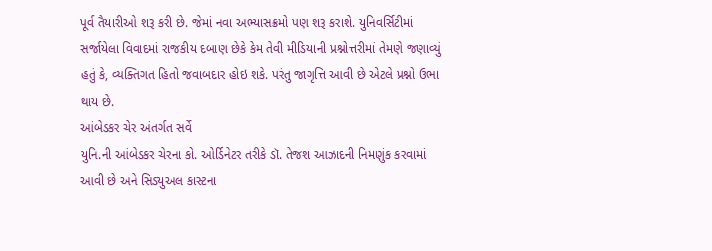પૂર્વ તૈયારીઓ શરૂ કરી છે. જેમાં નવા અભ્યાસક્રમો પણ શરૂ કરાશે. યુનિવર્સિટીમાં સર્જાયેલા વિવાદમાં રાજકીય દબાણ છેકે કેમ તેવી મીડિયાની પ્રશ્નોત્તરીમાં તેમણે જણાવ્યું હતું કે, વ્યક્તિગત હિતો જવાબદાર હોઇ શકે. પરંતુ જાગૃત્તિ આવી છે એટલે પ્રશ્નો ઉભા થાય છે.
આંબેડકર ચેર અંતર્ગત સર્વે
યુનિ.ની આંબેડકર ચેરના કો. ઓર્ડિનેટર તરીકે ડૉ. તેજશ આઝાદની નિમણુંક કરવામાં આવી છે અને સિડ્યુઅલ કાસ્ટના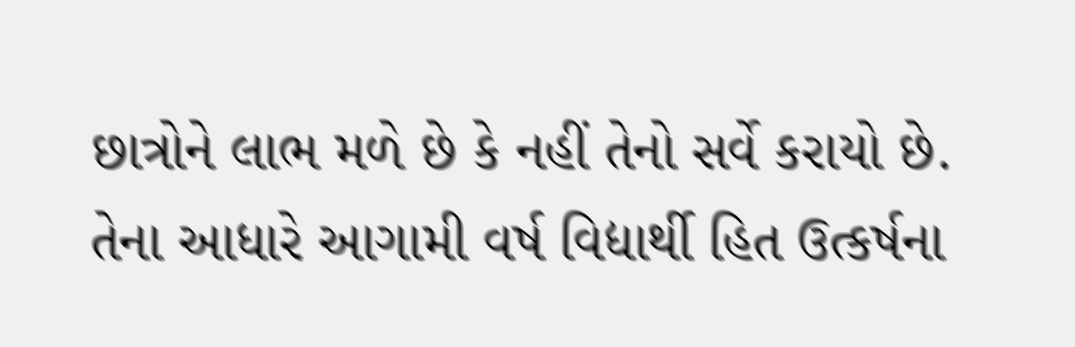છાત્રોને લાભ મળે છે કે નહીં તેનો સર્વે કરાયો છે. તેના આધારે આગામી વર્ષ વિદ્યાર્થી હિત ઉત્કર્ષના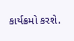કાર્યક્રમો કરશે.